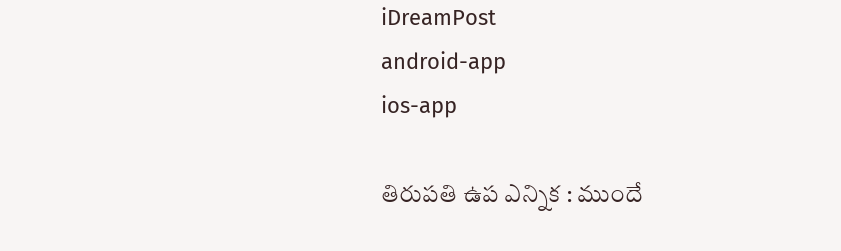iDreamPost
android-app
ios-app

తిరుపతి ఉప ఎన్నిక : ముందే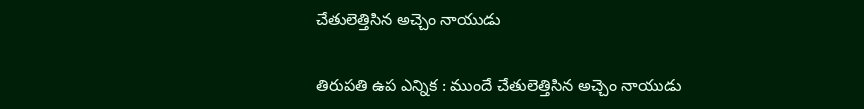చేతులెత్తిసిన అచ్చెం నాయుడు

తిరుపతి ఉప ఎన్నిక : ముందే చేతులెత్తిసిన అచ్చెం నాయుడు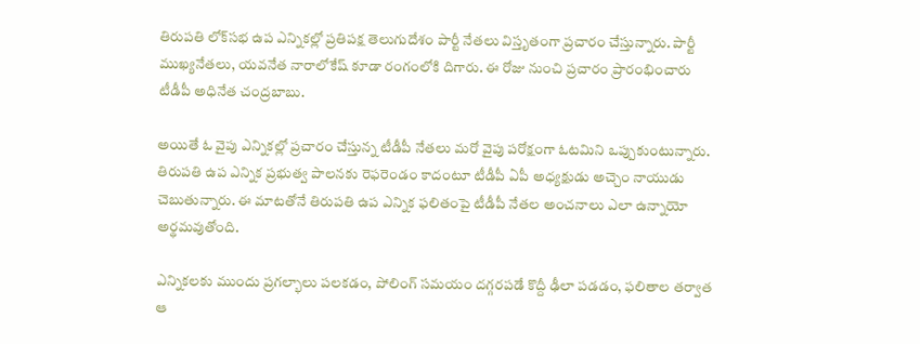తిరుపతి లోక్‌సభ ఉప ఎన్నికల్లో ప్రతిపక్ష తెలుగుదేశం పార్టీ నేతలు విస్తృతంగా ప్రచారం చేస్తున్నారు. పార్టీ ముఖ్యనేతలు, యవనేత నారాలోకేష్‌ కూడా రంగంలోకి దిగారు. ఈ రోజు నుంచి ప్రచారం ప్రారంభించారు టీడీపీ అధినేత చంద్రబాబు.

అయితే ఓ వైపు ఎన్నికల్లో ప్రచారం చేస్తున్న టీడీపీ నేతలు మరో వైపు పరోక్షంగా ఓటమిని ఒప్పుకుంటున్నారు. తిరుపతి ఉప ఎన్నిక ప్రభుత్వ పాలనకు రెఫరెండం కాదంటూ టీడీపీ ఏపీ అధ్యక్షుడు అచ్చెం నాయుడు చెబుతున్నారు. ఈ మాటతోనే తిరుపతి ఉప ఎన్నిక ఫలితంపై టీడీపీ నేతల అంచనాలు ఎలా ఉన్నాయో అర్థమవుతోంది.

ఎన్నికలకు ముందు ప్రగల్భాలు పలకడం, పోలింగ్‌ సమయం దగ్గరపడే కొద్దీ ఢీలా పడడం, ఫలితాల తర్వాత ఆ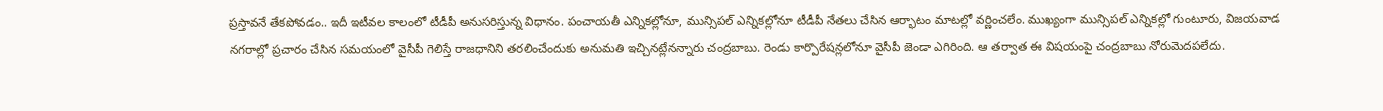ప్రస్తావనే తేకపోవడం.. ఇదీ ఇటీవల కాలంలో టీడీపీ అనుసరిస్తున్న విధానం. పంచాయతీ ఎన్నికల్లోనూ, మున్సిపల్‌ ఎన్నికల్లోనూ టీడీపీ నేతలు చేసిన ఆర్భాటం మాటల్లో వర్ణించలేం. ముఖ్యంగా మున్సిపల్‌ ఎన్నికల్లో గుంటూరు, విజయవాడ నగరాల్లో ప్రచారం చేసిన సమయంలో వైసీపీ గెలిస్తే రాజధానిని తరలించేందుకు అనుమతి ఇచ్చినట్లేనన్నారు చంద్రబాబు. రెండు కార్పొరేషన్లలోనూ వైసీపీ జెండా ఎగిరింది. ఆ తర్వాత ఈ విషయంపై చంద్రబాబు నోరుమెదపలేదు.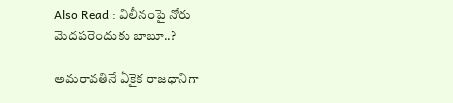Also Read : విలీనంపై నోరు మెదపరెందుకు బాబూ..?

అమరావతినే ఏకైక రాజధానిగా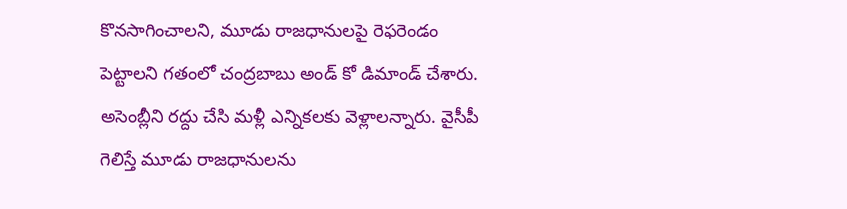కొనసాగించాలని, మూడు రాజధానులపై రెఫరెండం పెట్టాలని గతంలో చంద్రబాబు అండ్‌ కో డిమాండ్‌ చేశారు. అసెంబ్లీని రద్దు చేసి మళ్లీ ఎన్నికలకు వెళ్లాలన్నారు. వైసీపీ గెలిస్తే మూడు రాజధానులను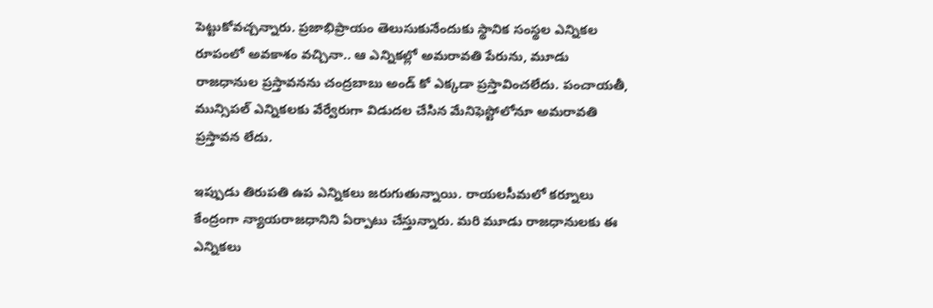పెట్టుకోవచ్చన్నారు. ప్రజాభిప్రాయం తెలుసుకునేందుకు స్థానిక సంస్థల ఎన్నికల రూపంలో అవకాశం వచ్చినా.. ఆ ఎన్నికల్లో అమరావతి పేరును, మూడు రాజధానుల ప్రస్తావనను చంద్రబాబు అండ్‌ కో ఎక్కడా ప్రస్తావించలేదు. పంచాయతీ, మున్సిపల్‌ ఎన్నికలకు వేర్వేరుగా విడుదల చేసిన మేనిఫెస్టోలోనూ అమరావతి ప్రస్తావన లేదు.

ఇప్పుడు తిరుపతి ఉప ఎన్నికలు జరుగుతున్నాయి. రాయలసీమలో కర్నూలు కేంద్రంగా న్యాయరాజధానిని ఏర్పాటు చేస్తున్నారు. మరి మూడు రాజధానులకు ఈ ఎన్నికలు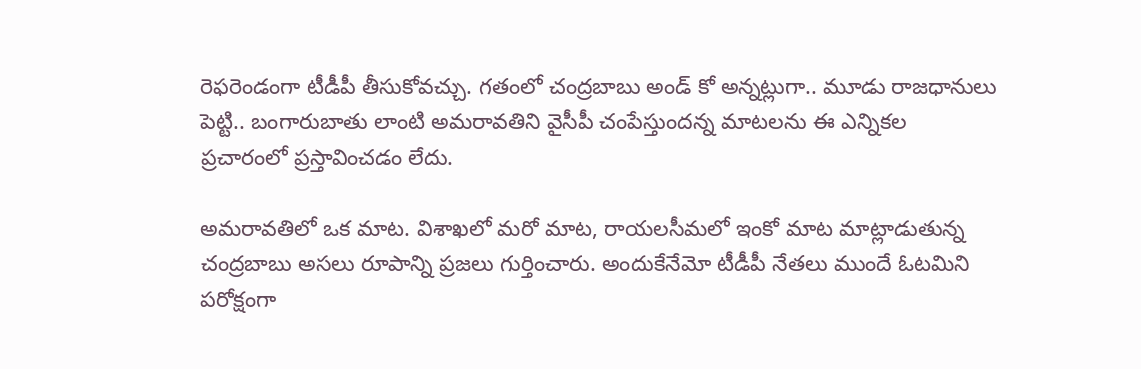రెఫరెండంగా టీడీపీ తీసుకోవచ్చు. గతంలో చంద్రబాబు అండ్‌ కో అన్నట్లుగా.. మూడు రాజధానులు పెట్టి.. బంగారుబాతు లాంటి అమరావతిని వైసీపీ చంపేస్తుందన్న మాటలను ఈ ఎన్నికల ప్రచారంలో ప్రస్తావించడం లేదు.

అమరావతిలో ఒక మాట. విశాఖలో మరో మాట, రాయలసీమలో ఇంకో మాట మాట్లాడుతున్న చంద్రబాబు అసలు రూపాన్ని ప్రజలు గుర్తించారు. అందుకేనేమో టీడీపీ నేతలు ముందే ఓటమిని పరోక్షంగా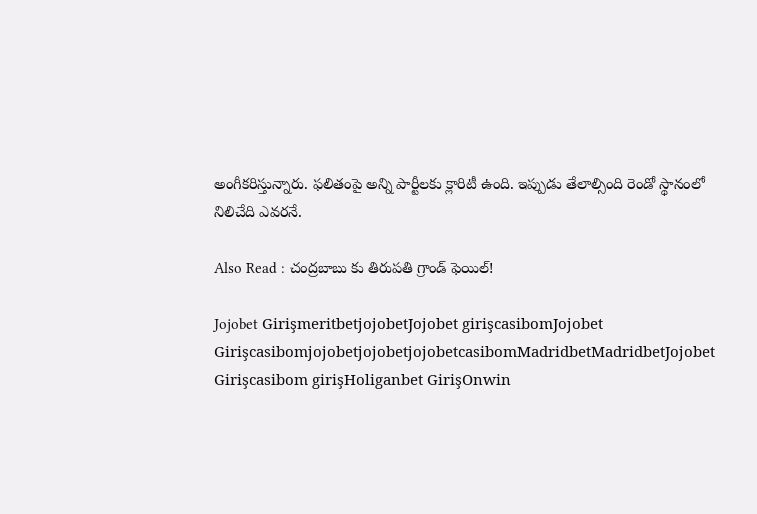అంగీకరిస్తున్నారు. ఫలితంపై అన్ని పార్టీలకు క్లారిటీ ఉంది. ఇప్పుడు తేలాల్సింది రెండో స్థానంలో నిలిచేది ఎవరనే.

Also Read : చంద్రబాబు కు తిరుపతి గ్రాండ్ ఫెయిల్!

Jojobet GirişmeritbetjojobetJojobet girişcasibomJojobet GirişcasibomjojobetjojobetjojobetcasibomMadridbetMadridbetJojobet Girişcasibom girişHoliganbet GirişOnwin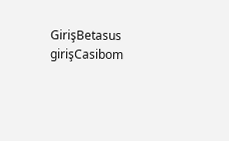GirişBetasus girişCasibom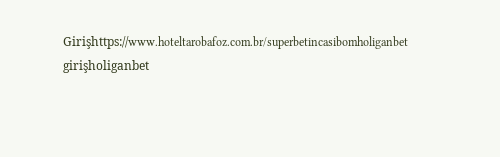Girişhttps://www.hoteltarobafoz.com.br/superbetincasibomholiganbet girişholiganbet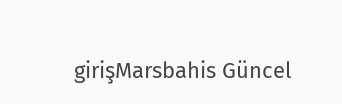girişMarsbahis Güncel